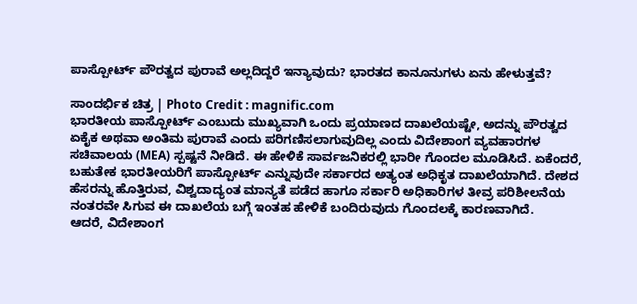ಪಾಸ್ಪೋರ್ಟ್ ಪೌರತ್ವದ ಪುರಾವೆ ಅಲ್ಲದಿದ್ದರೆ ಇನ್ಯಾವುದು? ಭಾರತದ ಕಾನೂನುಗಳು ಏನು ಹೇಳುತ್ತವೆ?

ಸಾಂದರ್ಭಿಕ ಚಿತ್ರ | Photo Credit : magnific.com
ಭಾರತೀಯ ಪಾಸ್ಪೋರ್ಟ್ ಎಂಬುದು ಮುಖ್ಯವಾಗಿ ಒಂದು ಪ್ರಯಾಣದ ದಾಖಲೆಯಷ್ಟೇ, ಅದನ್ನು ಪೌರತ್ವದ ಏಕೈಕ ಅಥವಾ ಅಂತಿಮ ಪುರಾವೆ ಎಂದು ಪರಿಗಣಿಸಲಾಗುವುದಿಲ್ಲ ಎಂದು ವಿದೇಶಾಂಗ ವ್ಯವಹಾರಗಳ ಸಚಿವಾಲಯ (MEA) ಸ್ಪಷ್ಟನೆ ನೀಡಿದೆ. ಈ ಹೇಳಿಕೆ ಸಾರ್ವಜನಿಕರಲ್ಲಿ ಭಾರೀ ಗೊಂದಲ ಮೂಡಿಸಿದೆ. ಏಕೆಂದರೆ, ಬಹುತೇಕ ಭಾರತೀಯರಿಗೆ ಪಾಸ್ಪೋರ್ಟ್ ಎನ್ನುವುದೇ ಸರ್ಕಾರದ ಅತ್ಯಂತ ಅಧಿಕೃತ ದಾಖಲೆಯಾಗಿದೆ. ದೇಶದ ಹೆಸರನ್ನು ಹೊತ್ತಿರುವ, ವಿಶ್ವದಾದ್ಯಂತ ಮಾನ್ಯತೆ ಪಡೆದ ಹಾಗೂ ಸರ್ಕಾರಿ ಅಧಿಕಾರಿಗಳ ತೀವ್ರ ಪರಿಶೀಲನೆಯ ನಂತರವೇ ಸಿಗುವ ಈ ದಾಖಲೆಯ ಬಗ್ಗೆ ಇಂತಹ ಹೇಳಿಕೆ ಬಂದಿರುವುದು ಗೊಂದಲಕ್ಕೆ ಕಾರಣವಾಗಿದೆ.
ಆದರೆ, ವಿದೇಶಾಂಗ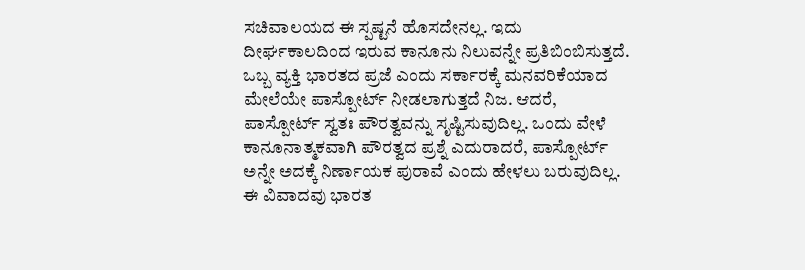ಸಚಿವಾಲಯದ ಈ ಸ್ಪಷ್ಟನೆ ಹೊಸದೇನಲ್ಲ. ಇದು ದೀರ್ಘಕಾಲದಿಂದ ಇರುವ ಕಾನೂನು ನಿಲುವನ್ನೇ ಪ್ರತಿಬಿಂಬಿಸುತ್ತದೆ. ಒಬ್ಬ ವ್ಯಕ್ತಿ ಭಾರತದ ಪ್ರಜೆ ಎಂದು ಸರ್ಕಾರಕ್ಕೆ ಮನವರಿಕೆಯಾದ ಮೇಲೆಯೇ ಪಾಸ್ಪೋರ್ಟ್ ನೀಡಲಾಗುತ್ತದೆ ನಿಜ. ಆದರೆ, ಪಾಸ್ಪೋರ್ಟ್ ಸ್ವತಃ ಪೌರತ್ವವನ್ನು ಸೃಷ್ಟಿಸುವುದಿಲ್ಲ. ಒಂದು ವೇಳೆ ಕಾನೂನಾತ್ಮಕವಾಗಿ ಪೌರತ್ವದ ಪ್ರಶ್ನೆ ಎದುರಾದರೆ, ಪಾಸ್ಪೋರ್ಟ್ ಅನ್ನೇ ಅದಕ್ಕೆ ನಿರ್ಣಾಯಕ ಪುರಾವೆ ಎಂದು ಹೇಳಲು ಬರುವುದಿಲ್ಲ.
ಈ ವಿವಾದವು ಭಾರತ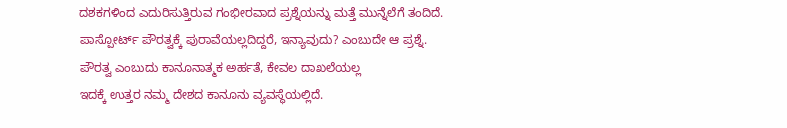ದಶಕಗಳಿಂದ ಎದುರಿಸುತ್ತಿರುವ ಗಂಭೀರವಾದ ಪ್ರಶ್ನೆಯನ್ನು ಮತ್ತೆ ಮುನ್ನೆಲೆಗೆ ತಂದಿದೆ. ಪಾಸ್ಪೋರ್ಟ್ ಪೌರತ್ವಕ್ಕೆ ಪುರಾವೆಯಲ್ಲದಿದ್ದರೆ, ಇನ್ಯಾವುದು? ಎಂಬುದೇ ಆ ಪ್ರಶ್ನೆ.
ಪೌರತ್ವ ಎಂಬುದು ಕಾನೂನಾತ್ಮಕ ಅರ್ಹತೆ, ಕೇವಲ ದಾಖಲೆಯಲ್ಲ
ಇದಕ್ಕೆ ಉತ್ತರ ನಮ್ಮ ದೇಶದ ಕಾನೂನು ವ್ಯವಸ್ಥೆಯಲ್ಲಿದೆ.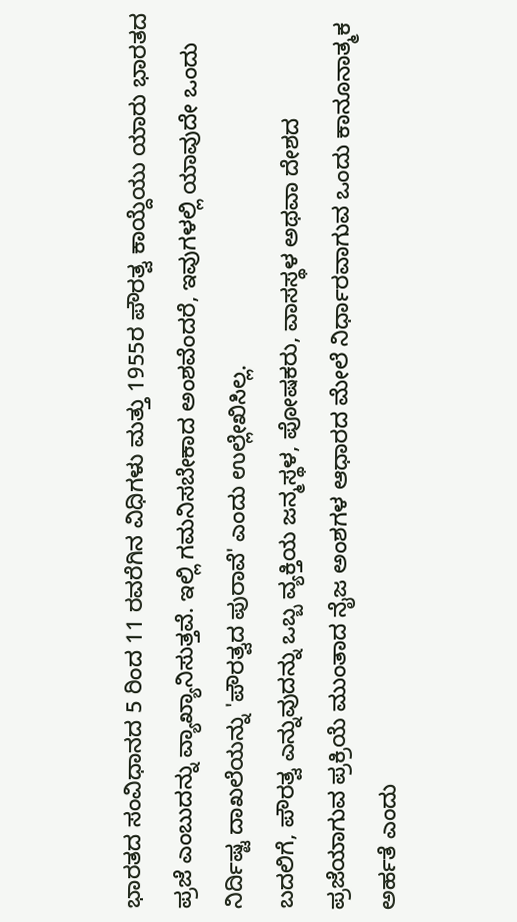ಭಾರತದ ಸಂವಿಧಾನದ 5 ರಿಂದ 11 ರವರೆಗಿನ ವಿಧಿಗಳು ಮತ್ತು 1955ರ ಪೌರತ್ವ ಕಾಯ್ದೆಯು ಯಾರು ಭಾರತದ ಪ್ರಜೆ ಎಂಬುದನ್ನು ವ್ಯಾಖ್ಯಾನಿಸುತ್ತವೆ. ಇಲ್ಲಿ ಗಮನಿಸಬೇಕಾದ ಅಂಶವೆಂದರೆ, ಇವುಗಳಲ್ಲಿ ಯಾವುದೇ ಒಂದು ನಿರ್ದಿಷ್ಟ ದಾಖಲೆಯನ್ನು 'ಪೌರತ್ವದ ಪುರಾವೆ' ಎಂದು ಉಲ್ಲೇಖಿಸಿಲ್ಲ.
ಬದಲಿಗೆ, ಪೌರತ್ವ ಎನ್ನುವುದನ್ನು ಒಬ್ಬ ವ್ಯಕ್ತಿಯ ಜನ್ಮಸ್ಥಳ, ಪೋಷಕರು, ವಾಸಸ್ಥಳ ಅಥವಾ ದೇಶದ ಪ್ರಜೆಯಾಗುವ ಪ್ರಕ್ರಿಯೆ ಮುಂತಾದ ನೈಜ ಅಂಶಗಳ ಆಧಾರದ ಮೇಲೆ ನಿರ್ಧಾರವಾಗುವ ಒಂದು ಕಾನೂನಾತ್ಮಕ ಅರ್ಹತೆ ಎಂದು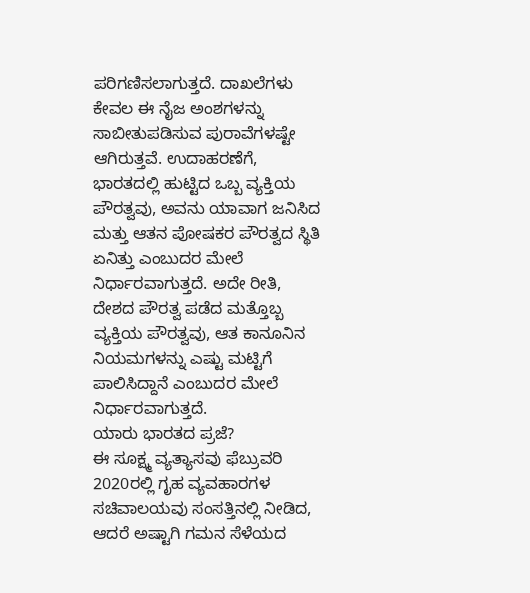ಪರಿಗಣಿಸಲಾಗುತ್ತದೆ. ದಾಖಲೆಗಳು ಕೇವಲ ಈ ನೈಜ ಅಂಶಗಳನ್ನು ಸಾಬೀತುಪಡಿಸುವ ಪುರಾವೆಗಳಷ್ಟೇ ಆಗಿರುತ್ತವೆ. ಉದಾಹರಣೆಗೆ, ಭಾರತದಲ್ಲಿ ಹುಟ್ಟಿದ ಒಬ್ಬ ವ್ಯಕ್ತಿಯ ಪೌರತ್ವವು, ಅವನು ಯಾವಾಗ ಜನಿಸಿದ ಮತ್ತು ಆತನ ಪೋಷಕರ ಪೌರತ್ವದ ಸ್ಥಿತಿ ಏನಿತ್ತು ಎಂಬುದರ ಮೇಲೆ ನಿರ್ಧಾರವಾಗುತ್ತದೆ. ಅದೇ ರೀತಿ, ದೇಶದ ಪೌರತ್ವ ಪಡೆದ ಮತ್ತೊಬ್ಬ ವ್ಯಕ್ತಿಯ ಪೌರತ್ವವು, ಆತ ಕಾನೂನಿನ ನಿಯಮಗಳನ್ನು ಎಷ್ಟು ಮಟ್ಟಿಗೆ ಪಾಲಿಸಿದ್ದಾನೆ ಎಂಬುದರ ಮೇಲೆ ನಿರ್ಧಾರವಾಗುತ್ತದೆ.
ಯಾರು ಭಾರತದ ಪ್ರಜೆ?
ಈ ಸೂಕ್ಷ್ಮ ವ್ಯತ್ಯಾಸವು ಫೆಬ್ರುವರಿ 2020ರಲ್ಲಿ ಗೃಹ ವ್ಯವಹಾರಗಳ ಸಚಿವಾಲಯವು ಸಂಸತ್ತಿನಲ್ಲಿ ನೀಡಿದ, ಆದರೆ ಅಷ್ಟಾಗಿ ಗಮನ ಸೆಳೆಯದ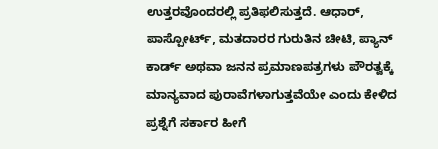ಉತ್ತರವೊಂದರಲ್ಲಿ ಪ್ರತಿಫಲಿಸುತ್ತದೆ. ಆಧಾರ್, ಪಾಸ್ಪೋರ್ಟ್, ಮತದಾರರ ಗುರುತಿನ ಚೀಟಿ, ಪ್ಯಾನ್ ಕಾರ್ಡ್ ಅಥವಾ ಜನನ ಪ್ರಮಾಣಪತ್ರಗಳು ಪೌರತ್ವಕ್ಕೆ ಮಾನ್ಯವಾದ ಪುರಾವೆಗಳಾಗುತ್ತವೆಯೇ ಎಂದು ಕೇಳಿದ ಪ್ರಶ್ನೆಗೆ ಸರ್ಕಾರ ಹೀಗೆ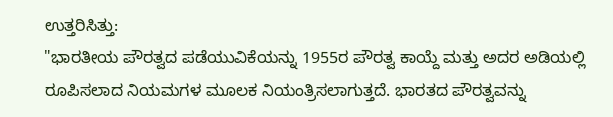ಉತ್ತರಿಸಿತ್ತು:
"ಭಾರತೀಯ ಪೌರತ್ವದ ಪಡೆಯುವಿಕೆಯನ್ನು 1955ರ ಪೌರತ್ವ ಕಾಯ್ದೆ ಮತ್ತು ಅದರ ಅಡಿಯಲ್ಲಿ ರೂಪಿಸಲಾದ ನಿಯಮಗಳ ಮೂಲಕ ನಿಯಂತ್ರಿಸಲಾಗುತ್ತದೆ. ಭಾರತದ ಪೌರತ್ವವನ್ನು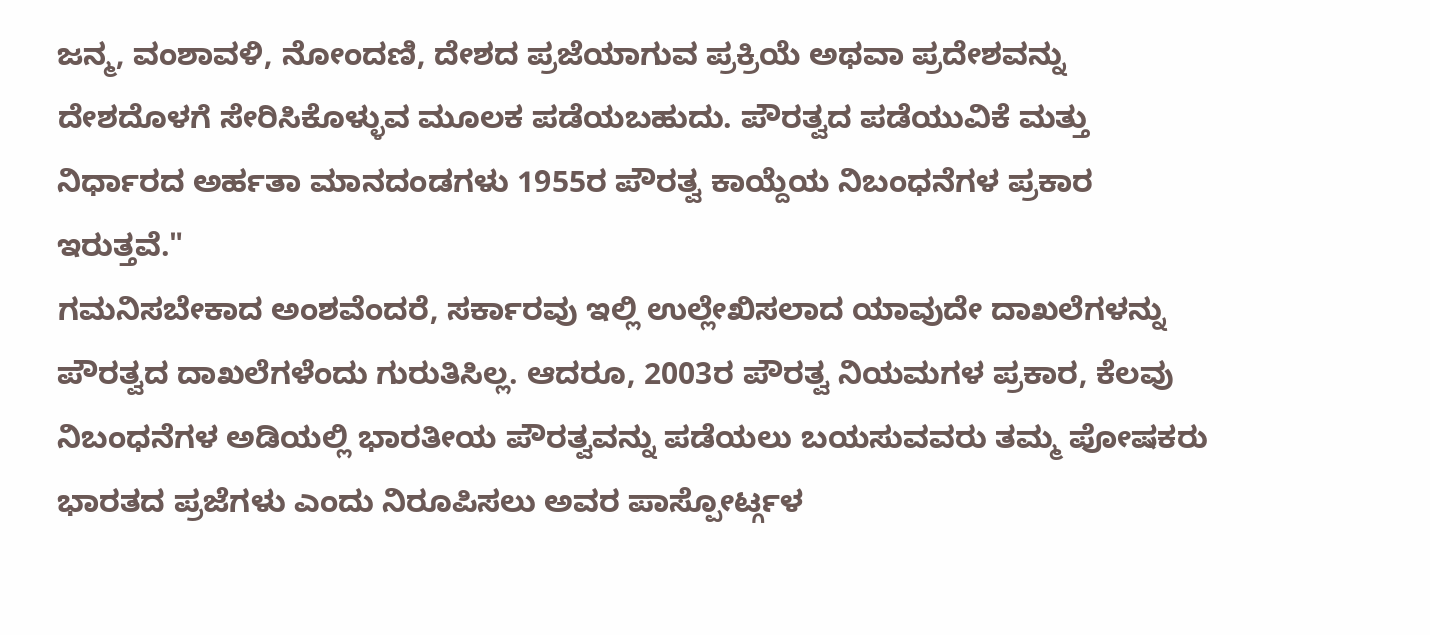ಜನ್ಮ, ವಂಶಾವಳಿ, ನೋಂದಣಿ, ದೇಶದ ಪ್ರಜೆಯಾಗುವ ಪ್ರಕ್ರಿಯೆ ಅಥವಾ ಪ್ರದೇಶವನ್ನು ದೇಶದೊಳಗೆ ಸೇರಿಸಿಕೊಳ್ಳುವ ಮೂಲಕ ಪಡೆಯಬಹುದು. ಪೌರತ್ವದ ಪಡೆಯುವಿಕೆ ಮತ್ತು ನಿರ್ಧಾರದ ಅರ್ಹತಾ ಮಾನದಂಡಗಳು 1955ರ ಪೌರತ್ವ ಕಾಯ್ದೆಯ ನಿಬಂಧನೆಗಳ ಪ್ರಕಾರ ಇರುತ್ತವೆ."
ಗಮನಿಸಬೇಕಾದ ಅಂಶವೆಂದರೆ, ಸರ್ಕಾರವು ಇಲ್ಲಿ ಉಲ್ಲೇಖಿಸಲಾದ ಯಾವುದೇ ದಾಖಲೆಗಳನ್ನು ಪೌರತ್ವದ ದಾಖಲೆಗಳೆಂದು ಗುರುತಿಸಿಲ್ಲ. ಆದರೂ, 2003ರ ಪೌರತ್ವ ನಿಯಮಗಳ ಪ್ರಕಾರ, ಕೆಲವು ನಿಬಂಧನೆಗಳ ಅಡಿಯಲ್ಲಿ ಭಾರತೀಯ ಪೌರತ್ವವನ್ನು ಪಡೆಯಲು ಬಯಸುವವರು ತಮ್ಮ ಪೋಷಕರು ಭಾರತದ ಪ್ರಜೆಗಳು ಎಂದು ನಿರೂಪಿಸಲು ಅವರ ಪಾಸ್ಪೋರ್ಟ್ಗಳ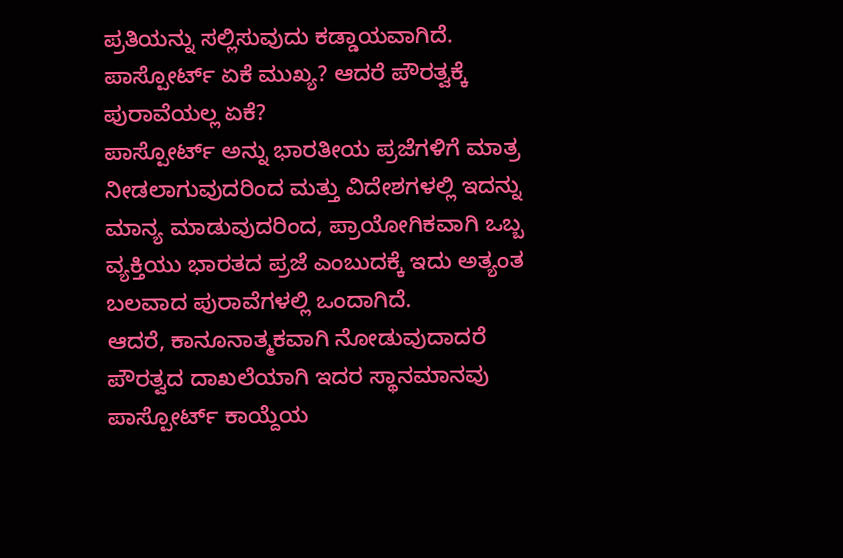ಪ್ರತಿಯನ್ನು ಸಲ್ಲಿಸುವುದು ಕಡ್ಡಾಯವಾಗಿದೆ.
ಪಾಸ್ಪೋರ್ಟ್ ಏಕೆ ಮುಖ್ಯ? ಆದರೆ ಪೌರತ್ವಕ್ಕೆ ಪುರಾವೆಯಲ್ಲ ಏಕೆ?
ಪಾಸ್ಪೋರ್ಟ್ ಅನ್ನು ಭಾರತೀಯ ಪ್ರಜೆಗಳಿಗೆ ಮಾತ್ರ ನೀಡಲಾಗುವುದರಿಂದ ಮತ್ತು ವಿದೇಶಗಳಲ್ಲಿ ಇದನ್ನು ಮಾನ್ಯ ಮಾಡುವುದರಿಂದ, ಪ್ರಾಯೋಗಿಕವಾಗಿ ಒಬ್ಬ ವ್ಯಕ್ತಿಯು ಭಾರತದ ಪ್ರಜೆ ಎಂಬುದಕ್ಕೆ ಇದು ಅತ್ಯಂತ ಬಲವಾದ ಪುರಾವೆಗಳಲ್ಲಿ ಒಂದಾಗಿದೆ.
ಆದರೆ, ಕಾನೂನಾತ್ಮಕವಾಗಿ ನೋಡುವುದಾದರೆ ಪೌರತ್ವದ ದಾಖಲೆಯಾಗಿ ಇದರ ಸ್ಥಾನಮಾನವು ಪಾಸ್ಪೋರ್ಟ್ ಕಾಯ್ದೆಯ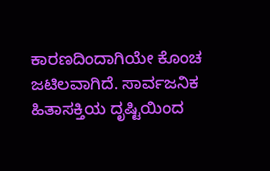ಕಾರಣದಿಂದಾಗಿಯೇ ಕೊಂಚ ಜಟಿಲವಾಗಿದೆ. ಸಾರ್ವಜನಿಕ ಹಿತಾಸಕ್ತಿಯ ದೃಷ್ಟಿಯಿಂದ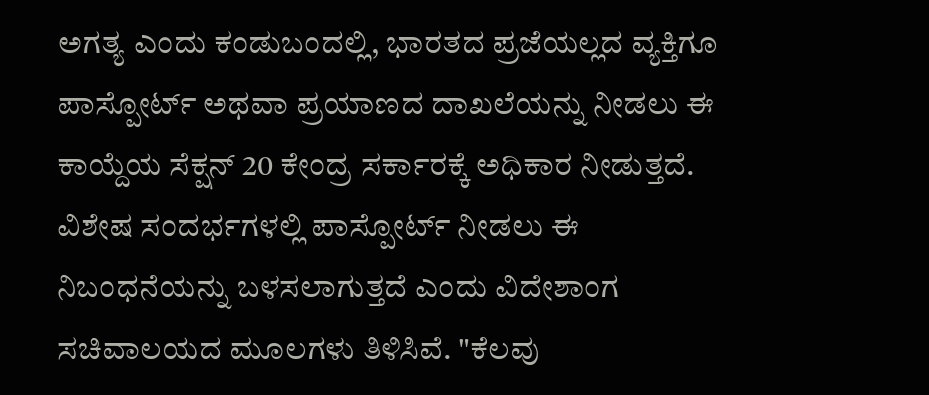ಅಗತ್ಯ ಎಂದು ಕಂಡುಬಂದಲ್ಲಿ, ಭಾರತದ ಪ್ರಜೆಯಲ್ಲದ ವ್ಯಕ್ತಿಗೂ ಪಾಸ್ಪೋರ್ಟ್ ಅಥವಾ ಪ್ರಯಾಣದ ದಾಖಲೆಯನ್ನು ನೀಡಲು ಈ ಕಾಯ್ದೆಯ ಸೆಕ್ಷನ್ 20 ಕೇಂದ್ರ ಸರ್ಕಾರಕ್ಕೆ ಅಧಿಕಾರ ನೀಡುತ್ತದೆ.
ವಿಶೇಷ ಸಂದರ್ಭಗಳಲ್ಲಿ ಪಾಸ್ಪೋರ್ಟ್ ನೀಡಲು ಈ ನಿಬಂಧನೆಯನ್ನು ಬಳಸಲಾಗುತ್ತದೆ ಎಂದು ವಿದೇಶಾಂಗ ಸಚಿವಾಲಯದ ಮೂಲಗಳು ತಿಳಿಸಿವೆ. "ಕೆಲವು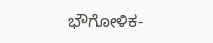ಭೌಗೋಳಿಕ-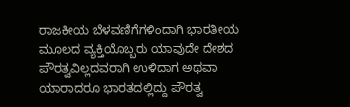ರಾಜಕೀಯ ಬೆಳವಣಿಗೆಗಳಿಂದಾಗಿ ಭಾರತೀಯ ಮೂಲದ ವ್ಯಕ್ತಿಯೊಬ್ಬರು ಯಾವುದೇ ದೇಶದ ಪೌರತ್ವವಿಲ್ಲದವರಾಗಿ ಉಳಿದಾಗ ಅಥವಾ ಯಾರಾದರೂ ಭಾರತದಲ್ಲಿದ್ದು ಪೌರತ್ವ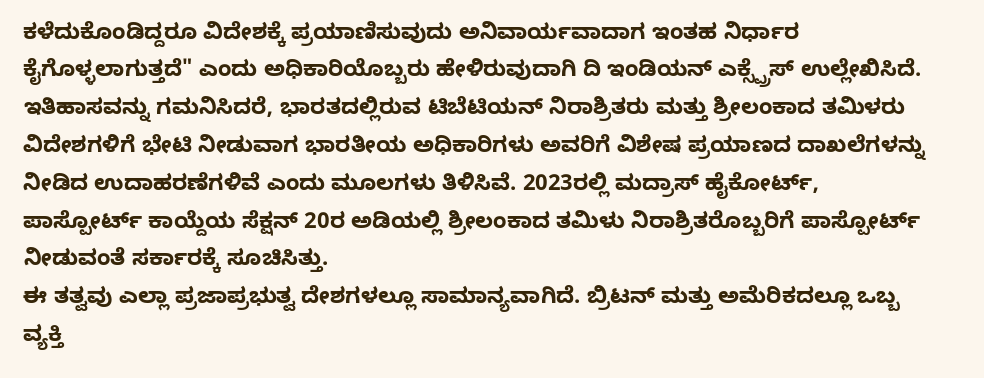ಕಳೆದುಕೊಂಡಿದ್ದರೂ ವಿದೇಶಕ್ಕೆ ಪ್ರಯಾಣಿಸುವುದು ಅನಿವಾರ್ಯವಾದಾಗ ಇಂತಹ ನಿರ್ಧಾರ ಕೈಗೊಳ್ಳಲಾಗುತ್ತದೆ" ಎಂದು ಅಧಿಕಾರಿಯೊಬ್ಬರು ಹೇಳಿರುವುದಾಗಿ ದಿ ಇಂಡಿಯನ್ ಎಕ್ಸ್ಪ್ರೆಸ್ ಉಲ್ಲೇಖಿಸಿದೆ.
ಇತಿಹಾಸವನ್ನು ಗಮನಿಸಿದರೆ, ಭಾರತದಲ್ಲಿರುವ ಟಿಬೆಟಿಯನ್ ನಿರಾಶ್ರಿತರು ಮತ್ತು ಶ್ರೀಲಂಕಾದ ತಮಿಳರು ವಿದೇಶಗಳಿಗೆ ಭೇಟಿ ನೀಡುವಾಗ ಭಾರತೀಯ ಅಧಿಕಾರಿಗಳು ಅವರಿಗೆ ವಿಶೇಷ ಪ್ರಯಾಣದ ದಾಖಲೆಗಳನ್ನು ನೀಡಿದ ಉದಾಹರಣೆಗಳಿವೆ ಎಂದು ಮೂಲಗಳು ತಿಳಿಸಿವೆ. 2023ರಲ್ಲಿ ಮದ್ರಾಸ್ ಹೈಕೋರ್ಟ್, ಪಾಸ್ಪೋರ್ಟ್ ಕಾಯ್ದೆಯ ಸೆಕ್ಷನ್ 20ರ ಅಡಿಯಲ್ಲಿ ಶ್ರೀಲಂಕಾದ ತಮಿಳು ನಿರಾಶ್ರಿತರೊಬ್ಬರಿಗೆ ಪಾಸ್ಪೋರ್ಟ್ ನೀಡುವಂತೆ ಸರ್ಕಾರಕ್ಕೆ ಸೂಚಿಸಿತ್ತು.
ಈ ತತ್ವವು ಎಲ್ಲಾ ಪ್ರಜಾಪ್ರಭುತ್ವ ದೇಶಗಳಲ್ಲೂ ಸಾಮಾನ್ಯವಾಗಿದೆ. ಬ್ರಿಟನ್ ಮತ್ತು ಅಮೆರಿಕದಲ್ಲೂ ಒಬ್ಬ ವ್ಯಕ್ತಿ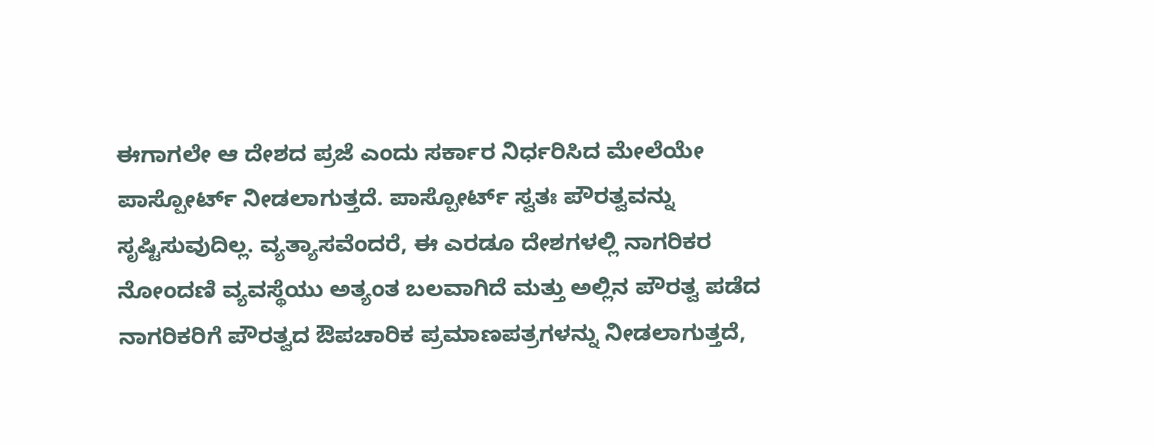ಈಗಾಗಲೇ ಆ ದೇಶದ ಪ್ರಜೆ ಎಂದು ಸರ್ಕಾರ ನಿರ್ಧರಿಸಿದ ಮೇಲೆಯೇ ಪಾಸ್ಪೋರ್ಟ್ ನೀಡಲಾಗುತ್ತದೆ. ಪಾಸ್ಪೋರ್ಟ್ ಸ್ವತಃ ಪೌರತ್ವವನ್ನು ಸೃಷ್ಟಿಸುವುದಿಲ್ಲ. ವ್ಯತ್ಯಾಸವೆಂದರೆ, ಈ ಎರಡೂ ದೇಶಗಳಲ್ಲಿ ನಾಗರಿಕರ ನೋಂದಣಿ ವ್ಯವಸ್ಥೆಯು ಅತ್ಯಂತ ಬಲವಾಗಿದೆ ಮತ್ತು ಅಲ್ಲಿನ ಪೌರತ್ವ ಪಡೆದ ನಾಗರಿಕರಿಗೆ ಪೌರತ್ವದ ಔಪಚಾರಿಕ ಪ್ರಮಾಣಪತ್ರಗಳನ್ನು ನೀಡಲಾಗುತ್ತದೆ,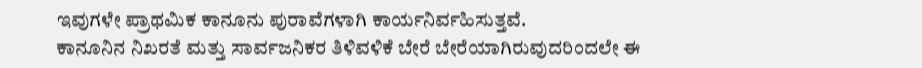ಇವುಗಳೇ ಪ್ರಾಥಮಿಕ ಕಾನೂನು ಪುರಾವೆಗಳಾಗಿ ಕಾರ್ಯನಿರ್ವಹಿಸುತ್ತವೆ.
ಕಾನೂನಿನ ನಿಖರತೆ ಮತ್ತು ಸಾರ್ವಜನಿಕರ ತಿಳಿವಳಿಕೆ ಬೇರೆ ಬೇರೆಯಾಗಿರುವುದರಿಂದಲೇ ಈ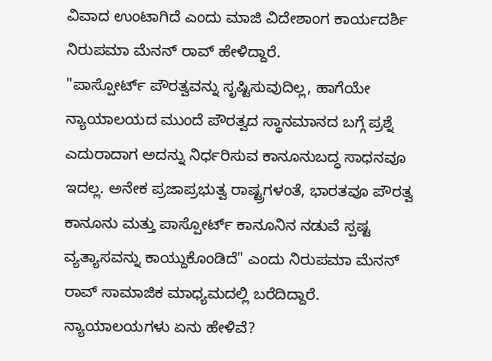ವಿವಾದ ಉಂಟಾಗಿದೆ ಎಂದು ಮಾಜಿ ವಿದೇಶಾಂಗ ಕಾರ್ಯದರ್ಶಿ ನಿರುಪಮಾ ಮೆನನ್ ರಾವ್ ಹೇಳಿದ್ದಾರೆ.
"ಪಾಸ್ಪೋರ್ಟ್ ಪೌರತ್ವವನ್ನು ಸೃಷ್ಟಿಸುವುದಿಲ್ಲ, ಹಾಗೆಯೇ ನ್ಯಾಯಾಲಯದ ಮುಂದೆ ಪೌರತ್ವದ ಸ್ಥಾನಮಾನದ ಬಗ್ಗೆ ಪ್ರಶ್ನೆ ಎದುರಾದಾಗ ಅದನ್ನು ನಿರ್ಧರಿಸುವ ಕಾನೂನುಬದ್ಧ ಸಾಧನವೂ ಇದಲ್ಲ. ಅನೇಕ ಪ್ರಜಾಪ್ರಭುತ್ವ ರಾಷ್ಟ್ರಗಳಂತೆ, ಭಾರತವೂ ಪೌರತ್ವ ಕಾನೂನು ಮತ್ತು ಪಾಸ್ಪೋರ್ಟ್ ಕಾನೂನಿನ ನಡುವೆ ಸ್ಪಷ್ಟ ವ್ಯತ್ಯಾಸವನ್ನು ಕಾಯ್ದುಕೊಂಡಿದೆ" ಎಂದು ನಿರುಪಮಾ ಮೆನನ್ ರಾವ್ ಸಾಮಾಜಿಕ ಮಾಧ್ಯಮದಲ್ಲಿ ಬರೆದಿದ್ದಾರೆ.
ನ್ಯಾಯಾಲಯಗಳು ಏನು ಹೇಳಿವೆ?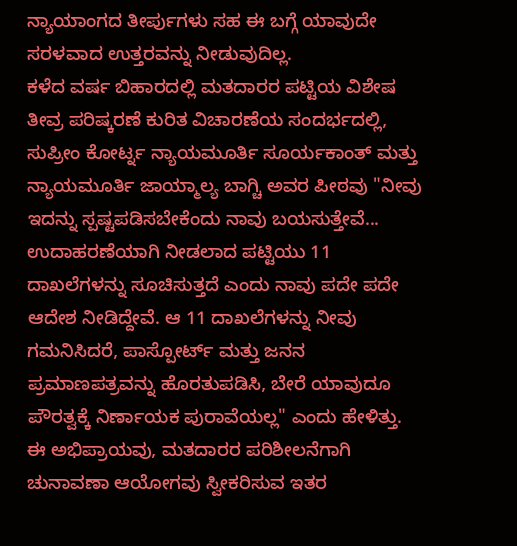ನ್ಯಾಯಾಂಗದ ತೀರ್ಪುಗಳು ಸಹ ಈ ಬಗ್ಗೆ ಯಾವುದೇ ಸರಳವಾದ ಉತ್ತರವನ್ನು ನೀಡುವುದಿಲ್ಲ.
ಕಳೆದ ವರ್ಷ ಬಿಹಾರದಲ್ಲಿ ಮತದಾರರ ಪಟ್ಟಿಯ ವಿಶೇಷ ತೀವ್ರ ಪರಿಷ್ಕರಣೆ ಕುರಿತ ವಿಚಾರಣೆಯ ಸಂದರ್ಭದಲ್ಲಿ, ಸುಪ್ರೀಂ ಕೋರ್ಟ್ನ ನ್ಯಾಯಮೂರ್ತಿ ಸೂರ್ಯಕಾಂತ್ ಮತ್ತು ನ್ಯಾಯಮೂರ್ತಿ ಜಾಯ್ಮಾಲ್ಯ ಬಾಗ್ಚಿ ಅವರ ಪೀಠವು "ನೀವು ಇದನ್ನು ಸ್ಪಷ್ಟಪಡಿಸಬೇಕೆಂದು ನಾವು ಬಯಸುತ್ತೇವೆ... ಉದಾಹರಣೆಯಾಗಿ ನೀಡಲಾದ ಪಟ್ಟಿಯು 11 ದಾಖಲೆಗಳನ್ನು ಸೂಚಿಸುತ್ತದೆ ಎಂದು ನಾವು ಪದೇ ಪದೇ ಆದೇಶ ನೀಡಿದ್ದೇವೆ. ಆ 11 ದಾಖಲೆಗಳನ್ನು ನೀವು ಗಮನಿಸಿದರೆ, ಪಾಸ್ಪೋರ್ಟ್ ಮತ್ತು ಜನನ ಪ್ರಮಾಣಪತ್ರವನ್ನು ಹೊರತುಪಡಿಸಿ, ಬೇರೆ ಯಾವುದೂ ಪೌರತ್ವಕ್ಕೆ ನಿರ್ಣಾಯಕ ಪುರಾವೆಯಲ್ಲ" ಎಂದು ಹೇಳಿತ್ತು.
ಈ ಅಭಿಪ್ರಾಯವು, ಮತದಾರರ ಪರಿಶೀಲನೆಗಾಗಿ ಚುನಾವಣಾ ಆಯೋಗವು ಸ್ವೀಕರಿಸುವ ಇತರ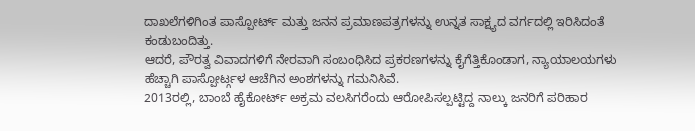ದಾಖಲೆಗಳಿಗಿಂತ ಪಾಸ್ಪೋರ್ಟ್ ಮತ್ತು ಜನನ ಪ್ರಮಾಣಪತ್ರಗಳನ್ನು ಉನ್ನತ ಸಾಕ್ಷ್ಯದ ವರ್ಗದಲ್ಲಿ ಇರಿಸಿದಂತೆ ಕಂಡುಬಂದಿತ್ತು.
ಆದರೆ, ಪೌರತ್ವ ವಿವಾದಗಳಿಗೆ ನೇರವಾಗಿ ಸಂಬಂಧಿಸಿದ ಪ್ರಕರಣಗಳನ್ನು ಕೈಗೆತ್ತಿಕೊಂಡಾಗ, ನ್ಯಾಯಾಲಯಗಳು ಹೆಚ್ಚಾಗಿ ಪಾಸ್ಪೋರ್ಟ್ಗಳ ಆಚೆಗಿನ ಅಂಶಗಳನ್ನು ಗಮನಿಸಿವೆ.
2013ರಲ್ಲಿ, ಬಾಂಬೆ ಹೈಕೋರ್ಟ್ ಅಕ್ರಮ ವಲಸಿಗರೆಂದು ಆರೋಪಿಸಲ್ಪಟ್ಟಿದ್ದ ನಾಲ್ಕು ಜನರಿಗೆ ಪರಿಹಾರ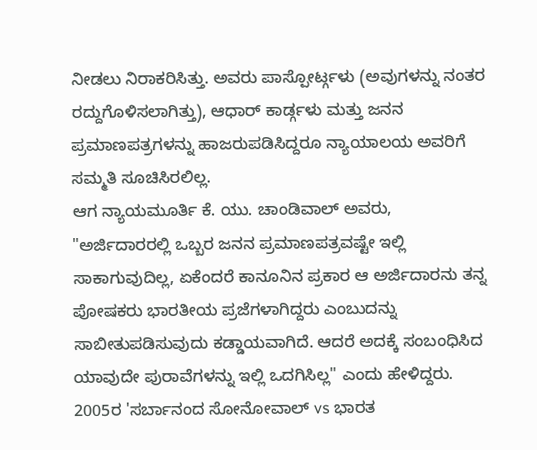ನೀಡಲು ನಿರಾಕರಿಸಿತ್ತು. ಅವರು ಪಾಸ್ಪೋರ್ಟ್ಗಳು (ಅವುಗಳನ್ನು ನಂತರ ರದ್ದುಗೊಳಿಸಲಾಗಿತ್ತು), ಆಧಾರ್ ಕಾರ್ಡ್ಗಳು ಮತ್ತು ಜನನ ಪ್ರಮಾಣಪತ್ರಗಳನ್ನು ಹಾಜರುಪಡಿಸಿದ್ದರೂ ನ್ಯಾಯಾಲಯ ಅವರಿಗೆ ಸಮ್ಮತಿ ಸೂಚಿಸಿರಲಿಲ್ಲ.
ಆಗ ನ್ಯಾಯಮೂರ್ತಿ ಕೆ. ಯು. ಚಾಂಡಿವಾಲ್ ಅವರು, "ಅರ್ಜಿದಾರರಲ್ಲಿ ಒಬ್ಬರ ಜನನ ಪ್ರಮಾಣಪತ್ರವಷ್ಟೇ ಇಲ್ಲಿ ಸಾಕಾಗುವುದಿಲ್ಲ, ಏಕೆಂದರೆ ಕಾನೂನಿನ ಪ್ರಕಾರ ಆ ಅರ್ಜಿದಾರನು ತನ್ನ ಪೋಷಕರು ಭಾರತೀಯ ಪ್ರಜೆಗಳಾಗಿದ್ದರು ಎಂಬುದನ್ನು ಸಾಬೀತುಪಡಿಸುವುದು ಕಡ್ಡಾಯವಾಗಿದೆ. ಆದರೆ ಅದಕ್ಕೆ ಸಂಬಂಧಿಸಿದ ಯಾವುದೇ ಪುರಾವೆಗಳನ್ನು ಇಲ್ಲಿ ಒದಗಿಸಿಲ್ಲ" ಎಂದು ಹೇಳಿದ್ದರು.
2005ರ 'ಸರ್ಬಾನಂದ ಸೋನೋವಾಲ್ vs ಭಾರತ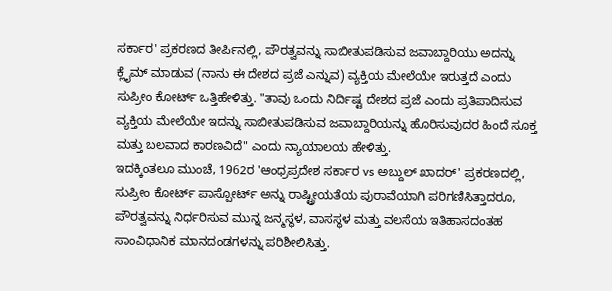ಸರ್ಕಾರ' ಪ್ರಕರಣದ ತೀರ್ಪಿನಲ್ಲಿ, ಪೌರತ್ವವನ್ನು ಸಾಬೀತುಪಡಿಸುವ ಜವಾಬ್ದಾರಿಯು ಅದನ್ನು ಕ್ಲೈಮ್ ಮಾಡುವ (ನಾನು ಈ ದೇಶದ ಪ್ರಜೆ ಎನ್ನುವ) ವ್ಯಕ್ತಿಯ ಮೇಲೆಯೇ ಇರುತ್ತದೆ ಎಂದು ಸುಪ್ರೀಂ ಕೋರ್ಟ್ ಒತ್ತಿಹೇಳಿತ್ತು. "ತಾವು ಒಂದು ನಿರ್ದಿಷ್ಟ ದೇಶದ ಪ್ರಜೆ ಎಂದು ಪ್ರತಿಪಾದಿಸುವ ವ್ಯಕ್ತಿಯ ಮೇಲೆಯೇ ಇದನ್ನು ಸಾಬೀತುಪಡಿಸುವ ಜವಾಬ್ದಾರಿಯನ್ನು ಹೊರಿಸುವುದರ ಹಿಂದೆ ಸೂಕ್ತ ಮತ್ತು ಬಲವಾದ ಕಾರಣವಿದೆ" ಎಂದು ನ್ಯಾಯಾಲಯ ಹೇಳಿತ್ತು.
ಇದಕ್ಕಿಂತಲೂ ಮುಂಚೆ, 1962ರ 'ಆಂಧ್ರಪ್ರದೇಶ ಸರ್ಕಾರ vs ಅಬ್ದುಲ್ ಖಾದರ್' ಪ್ರಕರಣದಲ್ಲಿ, ಸುಪ್ರೀಂ ಕೋರ್ಟ್ ಪಾಸ್ಪೋರ್ಟ್ ಅನ್ನು ರಾಷ್ಟ್ರೀಯತೆಯ ಪುರಾವೆಯಾಗಿ ಪರಿಗಣಿಸಿತ್ತಾದರೂ, ಪೌರತ್ವವನ್ನು ನಿರ್ಧರಿಸುವ ಮುನ್ನ ಜನ್ಮಸ್ಥಳ, ವಾಸಸ್ಥಳ ಮತ್ತು ವಲಸೆಯ ಇತಿಹಾಸದಂತಹ ಸಾಂವಿಧಾನಿಕ ಮಾನದಂಡಗಳನ್ನು ಪರಿಶೀಲಿಸಿತ್ತು.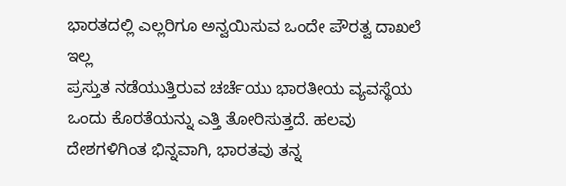ಭಾರತದಲ್ಲಿ ಎಲ್ಲರಿಗೂ ಅನ್ವಯಿಸುವ ಒಂದೇ ಪೌರತ್ವ ದಾಖಲೆ ಇಲ್ಲ
ಪ್ರಸ್ತುತ ನಡೆಯುತ್ತಿರುವ ಚರ್ಚೆಯು ಭಾರತೀಯ ವ್ಯವಸ್ಥೆಯ ಒಂದು ಕೊರತೆಯನ್ನು ಎತ್ತಿ ತೋರಿಸುತ್ತದೆ. ಹಲವು ದೇಶಗಳಿಗಿಂತ ಭಿನ್ನವಾಗಿ, ಭಾರತವು ತನ್ನ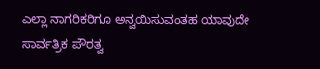ಎಲ್ಲಾ ನಾಗರಿಕರಿಗೂ ಅನ್ವಯಿಸುವಂತಹ ಯಾವುದೇ ಸಾರ್ವತ್ರಿಕ ಪೌರತ್ವ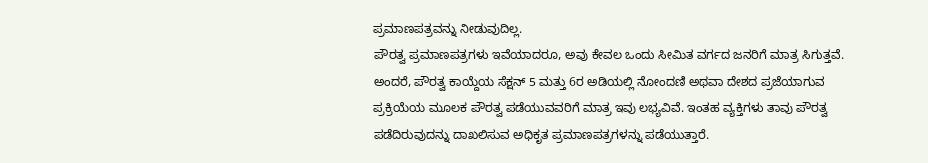ಪ್ರಮಾಣಪತ್ರವನ್ನು ನೀಡುವುದಿಲ್ಲ.
ಪೌರತ್ವ ಪ್ರಮಾಣಪತ್ರಗಳು ಇವೆಯಾದರೂ, ಅವು ಕೇವಲ ಒಂದು ಸೀಮಿತ ವರ್ಗದ ಜನರಿಗೆ ಮಾತ್ರ ಸಿಗುತ್ತವೆ. ಅಂದರೆ, ಪೌರತ್ವ ಕಾಯ್ದೆಯ ಸೆಕ್ಷನ್ 5 ಮತ್ತು 6ರ ಅಡಿಯಲ್ಲಿ ನೋಂದಣಿ ಅಥವಾ ದೇಶದ ಪ್ರಜೆಯಾಗುವ ಪ್ರಕ್ರಿಯೆಯ ಮೂಲಕ ಪೌರತ್ವ ಪಡೆಯುವವರಿಗೆ ಮಾತ್ರ ಇವು ಲಭ್ಯವಿವೆ. ಇಂತಹ ವ್ಯಕ್ತಿಗಳು ತಾವು ಪೌರತ್ವ ಪಡೆದಿರುವುದನ್ನು ದಾಖಲಿಸುವ ಅಧಿಕೃತ ಪ್ರಮಾಣಪತ್ರಗಳನ್ನು ಪಡೆಯುತ್ತಾರೆ.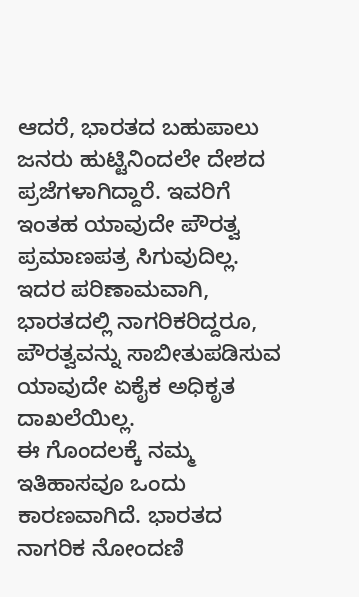ಆದರೆ, ಭಾರತದ ಬಹುಪಾಲು ಜನರು ಹುಟ್ಟಿನಿಂದಲೇ ದೇಶದ ಪ್ರಜೆಗಳಾಗಿದ್ದಾರೆ. ಇವರಿಗೆ ಇಂತಹ ಯಾವುದೇ ಪೌರತ್ವ ಪ್ರಮಾಣಪತ್ರ ಸಿಗುವುದಿಲ್ಲ. ಇದರ ಪರಿಣಾಮವಾಗಿ, ಭಾರತದಲ್ಲಿ ನಾಗರಿಕರಿದ್ದರೂ, ಪೌರತ್ವವನ್ನು ಸಾಬೀತುಪಡಿಸುವ ಯಾವುದೇ ಏಕೈಕ ಅಧಿಕೃತ ದಾಖಲೆಯಿಲ್ಲ.
ಈ ಗೊಂದಲಕ್ಕೆ ನಮ್ಮ ಇತಿಹಾಸವೂ ಒಂದು ಕಾರಣವಾಗಿದೆ. ಭಾರತದ ನಾಗರಿಕ ನೋಂದಣಿ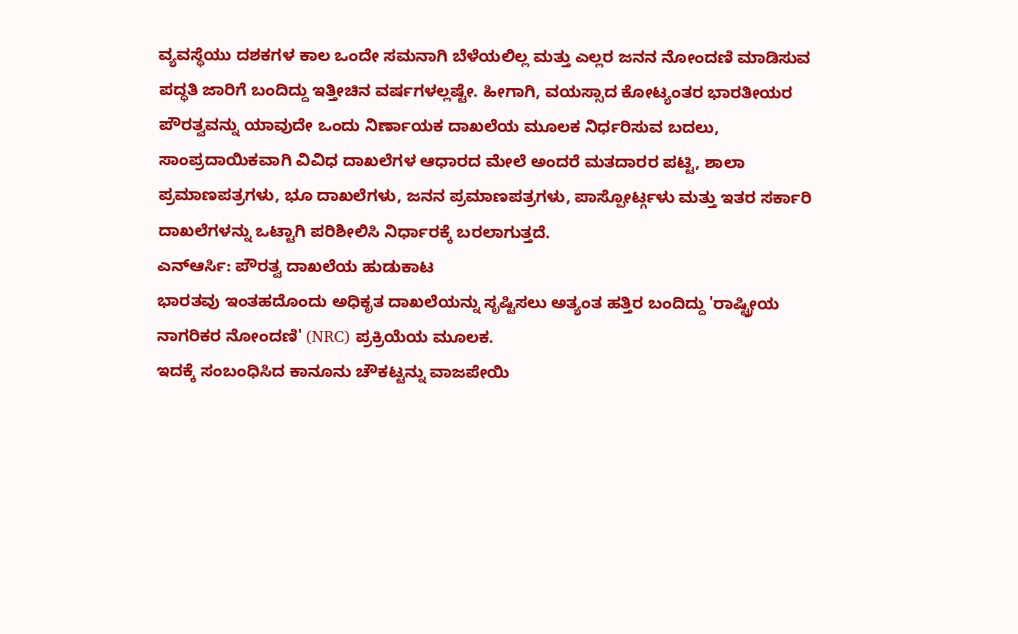ವ್ಯವಸ್ಥೆಯು ದಶಕಗಳ ಕಾಲ ಒಂದೇ ಸಮನಾಗಿ ಬೆಳೆಯಲಿಲ್ಲ ಮತ್ತು ಎಲ್ಲರ ಜನನ ನೋಂದಣಿ ಮಾಡಿಸುವ ಪದ್ಧತಿ ಜಾರಿಗೆ ಬಂದಿದ್ದು ಇತ್ತೀಚಿನ ವರ್ಷಗಳಲ್ಲಷ್ಟೇ. ಹೀಗಾಗಿ, ವಯಸ್ಸಾದ ಕೋಟ್ಯಂತರ ಭಾರತೀಯರ ಪೌರತ್ವವನ್ನು ಯಾವುದೇ ಒಂದು ನಿರ್ಣಾಯಕ ದಾಖಲೆಯ ಮೂಲಕ ನಿರ್ಧರಿಸುವ ಬದಲು, ಸಾಂಪ್ರದಾಯಿಕವಾಗಿ ವಿವಿಧ ದಾಖಲೆಗಳ ಆಧಾರದ ಮೇಲೆ ಅಂದರೆ ಮತದಾರರ ಪಟ್ಟಿ, ಶಾಲಾ ಪ್ರಮಾಣಪತ್ರಗಳು, ಭೂ ದಾಖಲೆಗಳು, ಜನನ ಪ್ರಮಾಣಪತ್ರಗಳು, ಪಾಸ್ಪೋರ್ಟ್ಗಳು ಮತ್ತು ಇತರ ಸರ್ಕಾರಿ ದಾಖಲೆಗಳನ್ನು ಒಟ್ಟಾಗಿ ಪರಿಶೀಲಿಸಿ ನಿರ್ಧಾರಕ್ಕೆ ಬರಲಾಗುತ್ತದೆ.
ಎನ್ಆರ್ಸಿ: ಪೌರತ್ವ ದಾಖಲೆಯ ಹುಡುಕಾಟ
ಭಾರತವು ಇಂತಹದೊಂದು ಅಧಿಕೃತ ದಾಖಲೆಯನ್ನು ಸೃಷ್ಟಿಸಲು ಅತ್ಯಂತ ಹತ್ತಿರ ಬಂದಿದ್ದು 'ರಾಷ್ಟ್ರೀಯ ನಾಗರಿಕರ ನೋಂದಣಿ' (NRC) ಪ್ರಕ್ರಿಯೆಯ ಮೂಲಕ.
ಇದಕ್ಕೆ ಸಂಬಂಧಿಸಿದ ಕಾನೂನು ಚೌಕಟ್ಟನ್ನು ವಾಜಪೇಯಿ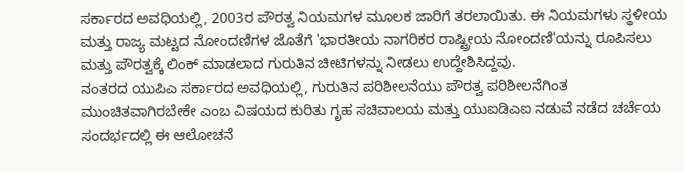ಸರ್ಕಾರದ ಅವಧಿಯಲ್ಲಿ, 2003ರ ಪೌರತ್ವ ನಿಯಮಗಳ ಮೂಲಕ ಜಾರಿಗೆ ತರಲಾಯಿತು. ಈ ನಿಯಮಗಳು ಸ್ಥಳೀಯ ಮತ್ತು ರಾಜ್ಯ ಮಟ್ಟದ ನೋಂದಣಿಗಳ ಜೊತೆಗೆ 'ಭಾರತೀಯ ನಾಗರಿಕರ ರಾಷ್ಟ್ರೀಯ ನೋಂದಣಿ'ಯನ್ನು ರೂಪಿಸಲು ಮತ್ತು ಪೌರತ್ವಕ್ಕೆ ಲಿಂಕ್ ಮಾಡಲಾದ ಗುರುತಿನ ಚೀಟಿಗಳನ್ನು ನೀಡಲು ಉದ್ದೇಶಿಸಿದ್ದವು.
ನಂತರದ ಯುಪಿಎ ಸರ್ಕಾರದ ಅವಧಿಯಲ್ಲಿ, ಗುರುತಿನ ಪರಿಶೀಲನೆಯು ಪೌರತ್ವ ಪರಿಶೀಲನೆಗಿಂತ ಮುಂಚಿತವಾಗಿರಬೇಕೇ ಎಂಬ ವಿಷಯದ ಕುರಿತು ಗೃಹ ಸಚಿವಾಲಯ ಮತ್ತು ಯುಐಡಿಎಐ ನಡುವೆ ನಡೆದ ಚರ್ಚೆಯ ಸಂದರ್ಭದಲ್ಲಿ ಈ ಆಲೋಚನೆ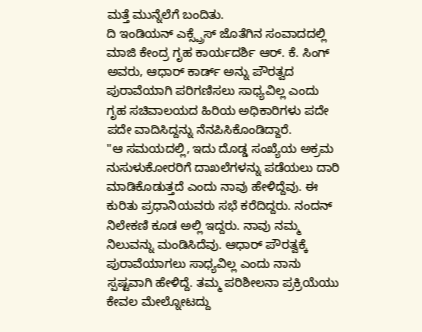ಮತ್ತೆ ಮುನ್ನೆಲೆಗೆ ಬಂದಿತು.
ದಿ ಇಂಡಿಯನ್ ಎಕ್ಸ್ಪ್ರೆಸ್ ಜೊತೆಗಿನ ಸಂವಾದದಲ್ಲಿ ಮಾಜಿ ಕೇಂದ್ರ ಗೃಹ ಕಾರ್ಯದರ್ಶಿ ಆರ್. ಕೆ. ಸಿಂಗ್ ಅವರು, ಆಧಾರ್ ಕಾರ್ಡ್ ಅನ್ನು ಪೌರತ್ವದ ಪುರಾವೆಯಾಗಿ ಪರಿಗಣಿಸಲು ಸಾಧ್ಯವಿಲ್ಲ ಎಂದು ಗೃಹ ಸಚಿವಾಲಯದ ಹಿರಿಯ ಅಧಿಕಾರಿಗಳು ಪದೇ ಪದೇ ವಾದಿಸಿದ್ದನ್ನು ನೆನಪಿಸಿಕೊಂಡಿದ್ದಾರೆ.
"ಆ ಸಮಯದಲ್ಲಿ, ಇದು ದೊಡ್ಡ ಸಂಖ್ಯೆಯ ಅಕ್ರಮ ನುಸುಳುಕೋರರಿಗೆ ದಾಖಲೆಗಳನ್ನು ಪಡೆಯಲು ದಾರಿ ಮಾಡಿಕೊಡುತ್ತದೆ ಎಂದು ನಾವು ಹೇಳಿದ್ದೆವು. ಈ ಕುರಿತು ಪ್ರಧಾನಿಯವರು ಸಭೆ ಕರೆದಿದ್ದರು. ನಂದನ್ ನಿಲೇಕಣಿ ಕೂಡ ಅಲ್ಲಿ ಇದ್ದರು. ನಾವು ನಮ್ಮ ನಿಲುವನ್ನು ಮಂಡಿಸಿದೆವು. ಆಧಾರ್ ಪೌರತ್ವಕ್ಕೆ ಪುರಾವೆಯಾಗಲು ಸಾಧ್ಯವಿಲ್ಲ ಎಂದು ನಾನು ಸ್ಪಷ್ಟವಾಗಿ ಹೇಳಿದ್ದೆ. ತಮ್ಮ ಪರಿಶೀಲನಾ ಪ್ರಕ್ರಿಯೆಯು ಕೇವಲ ಮೇಲ್ನೋಟದ್ದು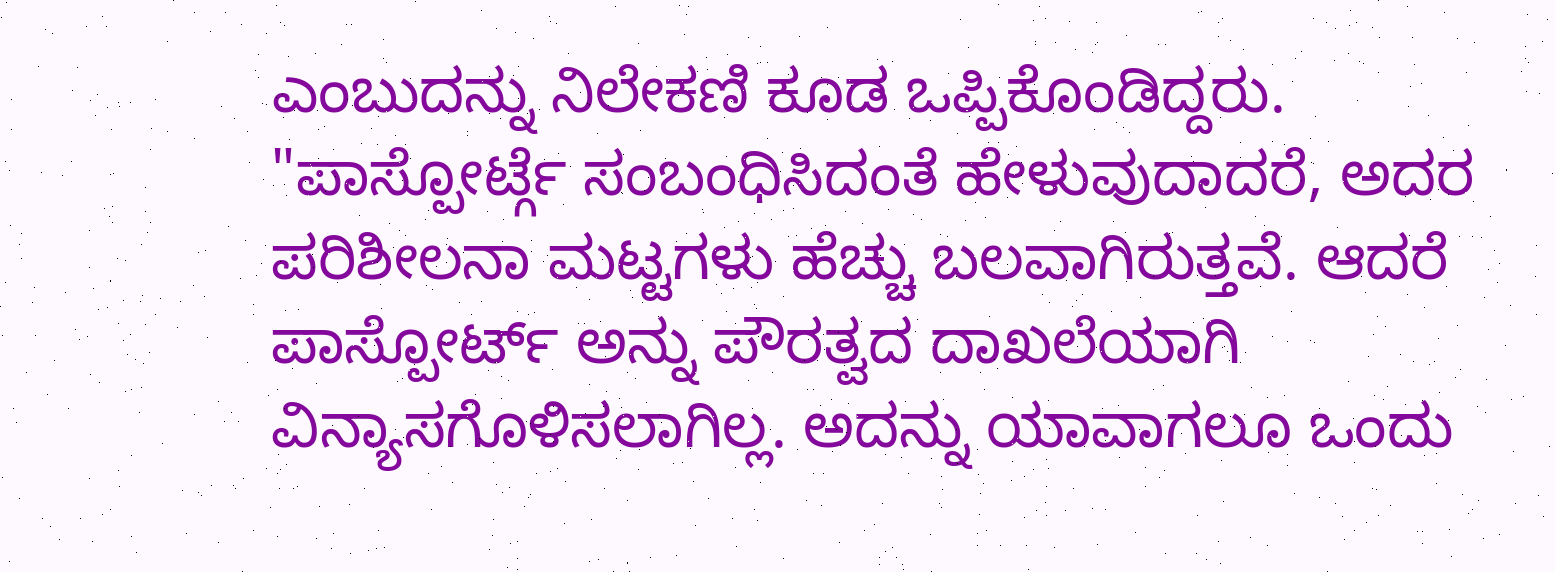ಎಂಬುದನ್ನು ನಿಲೇಕಣಿ ಕೂಡ ಒಪ್ಪಿಕೊಂಡಿದ್ದರು.
"ಪಾಸ್ಪೋರ್ಟ್ಗೆ ಸಂಬಂಧಿಸಿದಂತೆ ಹೇಳುವುದಾದರೆ, ಅದರ ಪರಿಶೀಲನಾ ಮಟ್ಟಗಳು ಹೆಚ್ಚು ಬಲವಾಗಿರುತ್ತವೆ. ಆದರೆ ಪಾಸ್ಪೋರ್ಟ್ ಅನ್ನು ಪೌರತ್ವದ ದಾಖಲೆಯಾಗಿ ವಿನ್ಯಾಸಗೊಳಿಸಲಾಗಿಲ್ಲ. ಅದನ್ನು ಯಾವಾಗಲೂ ಒಂದು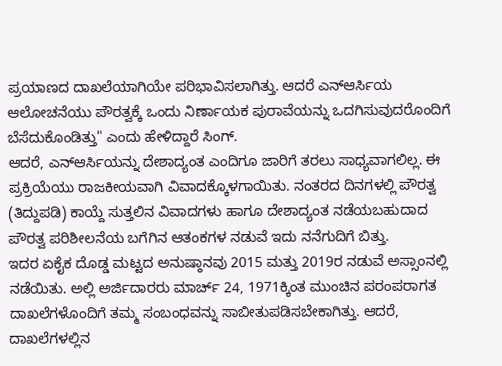ಪ್ರಯಾಣದ ದಾಖಲೆಯಾಗಿಯೇ ಪರಿಭಾವಿಸಲಾಗಿತ್ತು. ಆದರೆ ಎನ್ಆರ್ಸಿಯ ಆಲೋಚನೆಯು ಪೌರತ್ವಕ್ಕೆ ಒಂದು ನಿರ್ಣಾಯಕ ಪುರಾವೆಯನ್ನು ಒದಗಿಸುವುದರೊಂದಿಗೆ ಬೆಸೆದುಕೊಂಡಿತ್ತು" ಎಂದು ಹೇಳಿದ್ದಾರೆ ಸಿಂಗ್.
ಆದರೆ, ಎನ್ಆರ್ಸಿಯನ್ನು ದೇಶಾದ್ಯಂತ ಎಂದಿಗೂ ಜಾರಿಗೆ ತರಲು ಸಾಧ್ಯವಾಗಲಿಲ್ಲ. ಈ ಪ್ರಕ್ರಿಯೆಯು ರಾಜಕೀಯವಾಗಿ ವಿವಾದಕ್ಕೊಳಗಾಯಿತು. ನಂತರದ ದಿನಗಳಲ್ಲಿ ಪೌರತ್ವ (ತಿದ್ದುಪಡಿ) ಕಾಯ್ದೆ ಸುತ್ತಲಿನ ವಿವಾದಗಳು ಹಾಗೂ ದೇಶಾದ್ಯಂತ ನಡೆಯಬಹುದಾದ ಪೌರತ್ವ ಪರಿಶೀಲನೆಯ ಬಗೆಗಿನ ಆತಂಕಗಳ ನಡುವೆ ಇದು ನನೆಗುದಿಗೆ ಬಿತ್ತು.
ಇದರ ಏಕೈಕ ದೊಡ್ಡ ಮಟ್ಟದ ಅನುಷ್ಠಾನವು 2015 ಮತ್ತು 2019ರ ನಡುವೆ ಅಸ್ಸಾಂನಲ್ಲಿ ನಡೆಯಿತು. ಅಲ್ಲಿ ಅರ್ಜಿದಾರರು ಮಾರ್ಚ್ 24, 1971ಕ್ಕಿಂತ ಮುಂಚಿನ ಪರಂಪರಾಗತ ದಾಖಲೆಗಳೊಂದಿಗೆ ತಮ್ಮ ಸಂಬಂಧವನ್ನು ಸಾಬೀತುಪಡಿಸಬೇಕಾಗಿತ್ತು. ಆದರೆ, ದಾಖಲೆಗಳಲ್ಲಿನ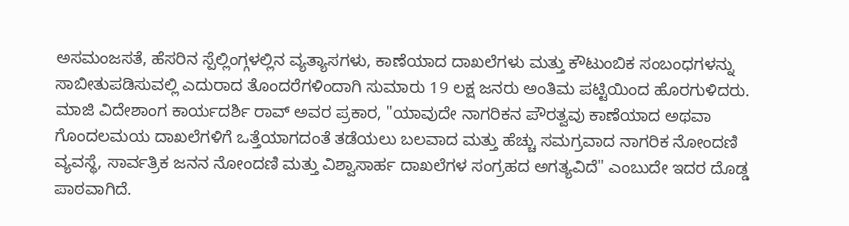ಅಸಮಂಜಸತೆ, ಹೆಸರಿನ ಸ್ಪೆಲ್ಲಿಂಗ್ಗಳಲ್ಲಿನ ವ್ಯತ್ಯಾಸಗಳು, ಕಾಣೆಯಾದ ದಾಖಲೆಗಳು ಮತ್ತು ಕೌಟುಂಬಿಕ ಸಂಬಂಧಗಳನ್ನು ಸಾಬೀತುಪಡಿಸುವಲ್ಲಿ ಎದುರಾದ ತೊಂದರೆಗಳಿಂದಾಗಿ ಸುಮಾರು 19 ಲಕ್ಷ ಜನರು ಅಂತಿಮ ಪಟ್ಟಿಯಿಂದ ಹೊರಗುಳಿದರು.
ಮಾಜಿ ವಿದೇಶಾಂಗ ಕಾರ್ಯದರ್ಶಿ ರಾವ್ ಅವರ ಪ್ರಕಾರ, "ಯಾವುದೇ ನಾಗರಿಕನ ಪೌರತ್ವವು ಕಾಣೆಯಾದ ಅಥವಾ ಗೊಂದಲಮಯ ದಾಖಲೆಗಳಿಗೆ ಒತ್ತೆಯಾಗದಂತೆ ತಡೆಯಲು ಬಲವಾದ ಮತ್ತು ಹೆಚ್ಚು ಸಮಗ್ರವಾದ ನಾಗರಿಕ ನೋಂದಣಿ ವ್ಯವಸ್ಥೆ, ಸಾರ್ವತ್ರಿಕ ಜನನ ನೋಂದಣಿ ಮತ್ತು ವಿಶ್ವಾಸಾರ್ಹ ದಾಖಲೆಗಳ ಸಂಗ್ರಹದ ಅಗತ್ಯವಿದೆ" ಎಂಬುದೇ ಇದರ ದೊಡ್ಡ ಪಾಠವಾಗಿದೆ.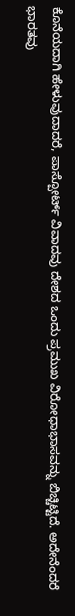ಕೊನೆಯದಾಗಿ ಹೇಳುವುದಾದರೆ, ಪಾಸ್ಪೋರ್ಟ್ ವಿವಾದವು ದೇಶದ ಒಂದು ಪ್ರಮುಖ ವಿರೋಧಾಭಾಸವನ್ನು ಬಿಚ್ಚಿಟ್ಟಿದೆ. ಅದೇನೆಂದರೆ ಭಾರತವು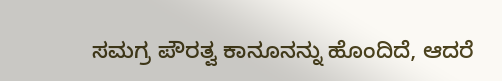ಸಮಗ್ರ ಪೌರತ್ವ ಕಾನೂನನ್ನು ಹೊಂದಿದೆ, ಆದರೆ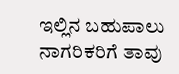ಇಲ್ಲಿನ ಬಹುಪಾಲು ನಾಗರಿಕರಿಗೆ ತಾವು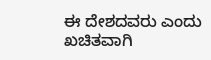ಈ ದೇಶದವರು ಎಂದು ಖಚಿತವಾಗಿ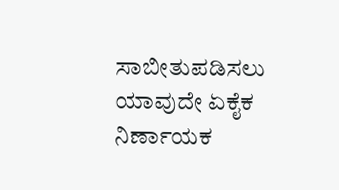ಸಾಬೀತುಪಡಿಸಲು ಯಾವುದೇ ಏಕೈಕ ನಿರ್ಣಾಯಕ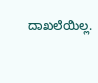ದಾಖಲೆಯಿಲ್ಲ.